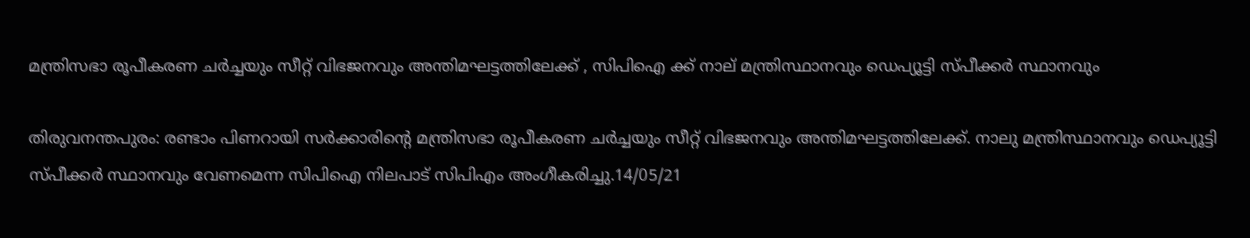മന്ത്രിസഭാ രൂപീകരണ ചർച്ചയും സീറ്റ് വിഭജനവും അന്തിമഘട്ടത്തിലേക്ക് , സിപിഐ ക്ക് നാല് മന്ത്രിസ്ഥാനവും ഡെപ്യൂട്ടി സ്പീക്കര്‍ സ്ഥാനവും

തിരുവനന്തപുരം: രണ്ടാം പിണറായി സർക്കാരിന്റെ മന്ത്രിസഭാ രൂപീകരണ ചർച്ചയും സീറ്റ് വിഭജനവും അന്തിമഘട്ടത്തിലേക്ക്. നാലു മന്ത്രിസ്ഥാനവും ഡെപ്യൂട്ടി സ്പീക്കര്‍ സ്ഥാനവും വേണമെന്ന സിപിഐ നിലപാട് സിപിഎം അംഗീകരിച്ചു.14/05/21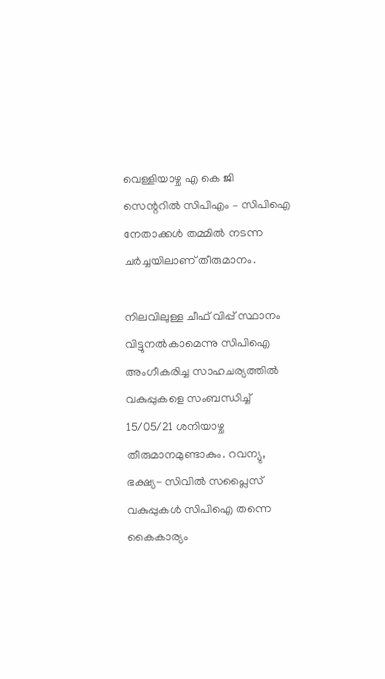വെള്ളിയാഴ്ച എ കെ ജി സെന്ററിൽ സിപിഎം – സിപിഐ നേതാക്കള്‍ തമ്മില്‍ നടന്ന ചര്‍ച്ചയിലാണ് തീരുമാനം.

നിലവിലുള്ള ചീഫ് വിപ്പ് സ്ഥാനം വിട്ടുനല്‍കാമെന്നു സിപിഐ അംഗീകരിച്ച സാഹചര്യത്തില്‍ വകുപ്പുകളെ സംബന്ധിച്ച്‌ 15/05/21 ശനിയാഴ്ച തീരുമാനമുണ്ടാകും. റവന്യു, ഭക്ഷ്യ- സിവില്‍ സപ്ലൈസ് വകുപ്പുകള്‍ സിപിഐ തന്നെ കൈകാര്യം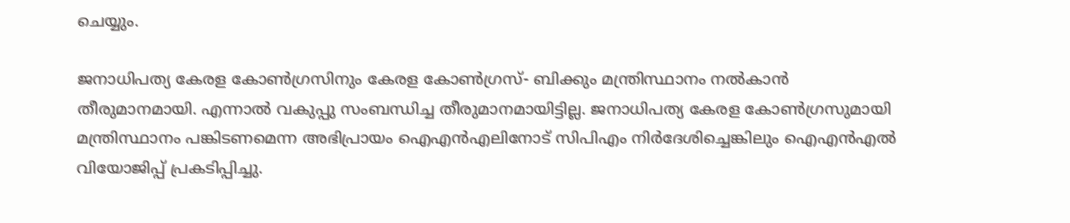ചെയ്യും.

ജനാധിപത്യ കേരള കോണ്‍ഗ്രസിനും കേരള കോണ്‍ഗ്രസ്- ബിക്കും മന്ത്രിസ്ഥാനം നല്‍കാന്‍ തീരുമാനമായി. എന്നാല്‍ വകുപ്പു സംബന്ധിച്ച തീരുമാനമായിട്ടില്ല. ജനാധിപത്യ കേരള കോണ്‍ഗ്രസുമായി മന്ത്രിസ്ഥാനം പങ്കിടണമെന്ന അഭിപ്രായം ഐഎന്‍എലിനോട് സിപിഎം നിര്‍ദേശിച്ചെങ്കിലും ഐഎൻഎൽ വിയോജിപ്പ് പ്രകടിപ്പിച്ചു.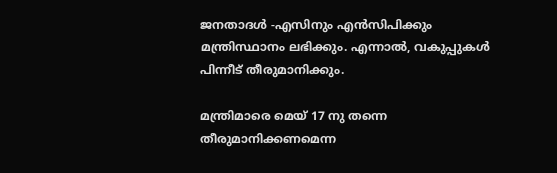ജനതാദള്‍ -എസിനും എന്‍സിപിക്കും മന്ത്രിസ്ഥാനം ലഭിക്കും. എന്നാല്‍, വകുപ്പുകള്‍ പിന്നീട് തീരുമാനിക്കും.

മന്ത്രിമാരെ മെയ് 17 നു തന്നെ തീരുമാനിക്കണമെന്ന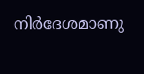നിര്‍ദേശമാണു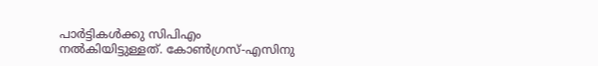പാര്‍ട്ടികള്‍ക്കു സിപിഎം നല്‍കിയിട്ടുള്ളത്. കോണ്‍ഗ്രസ്-എസിനു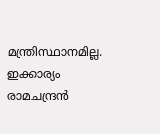മന്ത്രിസ്ഥാനമില്ല. ഇക്കാര്യം രാമചന്ദ്രന്‍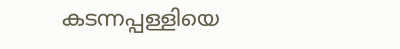കടന്നപ്പള്ളിയെ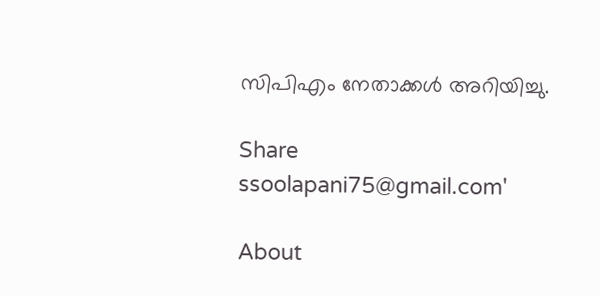സിപിഎം നേതാക്കള്‍ അറിയിച്ചു.

Share
ssoolapani75@gmail.com'

About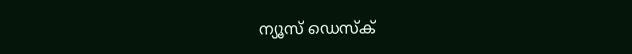ന്യൂസ് ഡെസ്ക്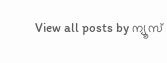View all posts by ന്യൂസ്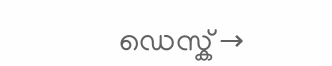ഡെസ്ക് →